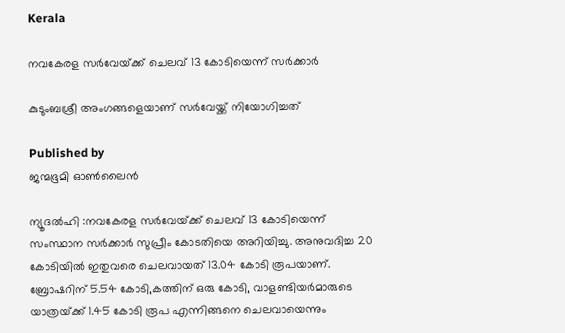Kerala

നവകേരള സര്‍വേയ്‌ക്ക് ചെലവ് 13 കോടിയെന്ന് സര്‍ക്കാര്‍

കുടുംബശ്രീ അംഗങ്ങളെയാണ് സര്‍വേയ്ക്ക് നിയോഗിച്ചത്

Published by
ജന്മഭൂമി ഓണ്‍ലൈന്‍

ന്യൂദല്‍ഹി :നവകേരള സര്‍വേയ്‌ക്ക് ചെലവ് 13 കോടിയെന്ന് സംസ്ഥാന സര്‍ക്കാര്‍ സുപ്രീം കോടതിയെ അറിയിച്ചു. അനുവദിച്ച 20 കോടിയില്‍ ഇതുവരെ ചെലവായത് 13.04 കോടി രൂപയാണ്. ബ്രോഷറിന് 5.54 കോടി,കത്തിന് ഒരു കോടി, വാളണ്ടിയര്‍മാരുടെ യാത്രയ്‌ക്ക് 1.45 കോടി രൂപ എന്നിങ്ങനെ ചെലവായെന്നും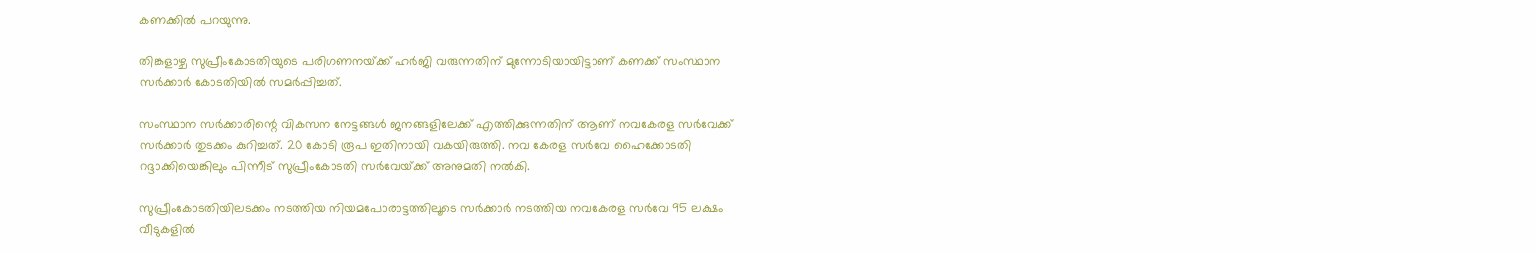കണക്കില്‍ പറയുന്നു.

തിങ്കളാഴ്ച സുപ്രീംകോടതിയുടെ പരിഗണനയ്‌ക്ക് ഹര്‍ജി വരുന്നതിന് മുന്നോടിയായിട്ടാണ് കണക്ക് സംസ്ഥാന സര്‍ക്കാര്‍ കോടതിയില്‍ സമര്‍പ്പിച്ചത്.

സംസ്ഥാന സര്‍ക്കാരിന്റെ വികസന നേട്ടങ്ങള്‍ ജനങ്ങളിലേക്ക് എത്തിക്കുന്നതിന് ആണ് നവകേരള സര്‍വേക്ക് സര്‍ക്കാര്‍ തുടക്കം കുറിച്ചത്. 20 കോടി രൂപ ഇതിനായി വകയിരുത്തി. നവ കേരള സര്‍വേ ഹൈക്കോടതി റദ്ദാക്കിയെങ്കിലും പിന്നീട് സുപ്രീംകോടതി സര്‍വേയ്‌ക്ക് അനുമതി നല്‍കി.

സുപ്രീംകോടതിയിലടക്കം നടത്തിയ നിയമപോരാട്ടത്തിലൂടെ സര്‍ക്കാര്‍ നടത്തിയ നവകേരള സര്‍വേ 95 ലക്ഷം വീടുകളില്‍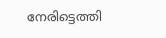നേരിട്ടെത്തി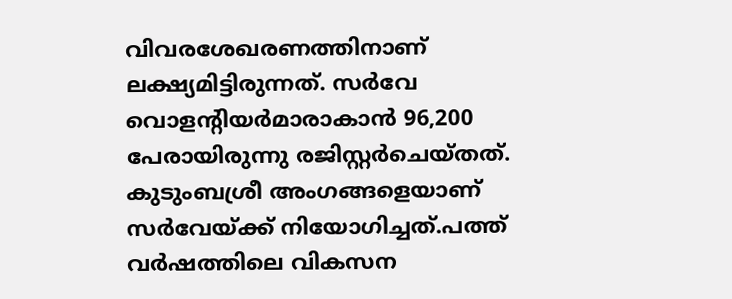വിവരശേഖരണത്തിനാണ് ലക്ഷ്യമിട്ടിരുന്നത്. സര്‍വേ വൊളന്റിയര്‍മാരാകാന്‍ 96,200 പേരായിരുന്നു രജിസ്റ്റര്‍ചെയ്തത്. കുടുംബശ്രീ അംഗങ്ങളെയാണ് സര്‍വേയ്‌ക്ക് നിയോഗിച്ചത്.പത്ത് വര്‍ഷത്തിലെ വികസന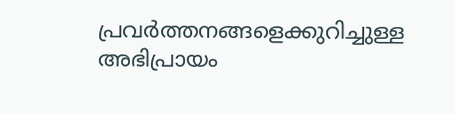പ്രവര്‍ത്തനങ്ങളെക്കുറിച്ചുള്ള അഭിപ്രായം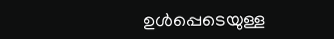ഉള്‍പ്പെടെയുള്ള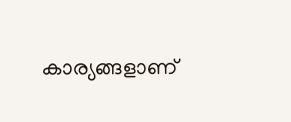കാര്യങ്ങളാണ്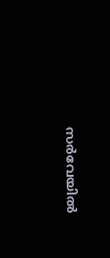സര്‍വേയില്‍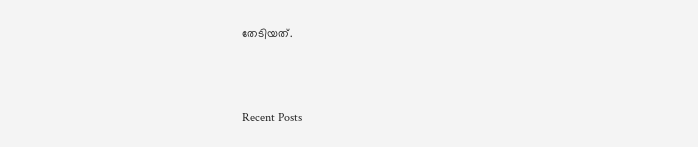തേടിയത്.



Recent Posts